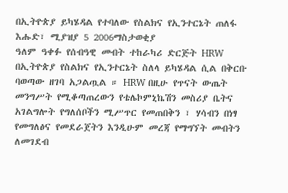በኢትዮጵያ ይካሄዳል የተባለው የስልክና የኢንተርኔት ጠለፋ
እሑድ፣ ሚያዝያ 5 2006ማስታወቂያ
ዓለም ዓቀፉ የሰብዓዊ መብት ተከራካሪ ድርጅት HRW በኢትዮጵያ የስልክና የኢንተርኔት ስለላ ይካሄዳል ሲል በቅርቡ ባወጣው ዘገባ አጋልጧል ። HRW በዚሁ የጥናት ውጤት መንግሥት የሚቆጣጠረውን የቴሌኮምኒኬሽን መስሪያ ቤትና አገልግሎት የግለሰቦችን ሚሥጥር የመጠበቅን ፣ ሃሳብን በነፃ የመግለፅና የመደራጀትን እንዲሁም መረጃ የማግኘት መብትን ለመገደብ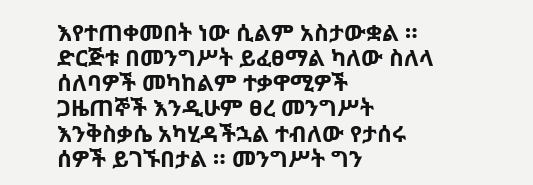እየተጠቀመበት ነው ሲልም አስታውቋል ። ድርጅቱ በመንግሥት ይፈፀማል ካለው ስለላ ሰለባዎች መካከልም ተቃዋሚዎች ጋዜጠኞች እንዲሁም ፀረ መንግሥት እንቅስቃሴ አካሂዳችኋል ተብለው የታሰሩ ሰዎች ይገኙበታል ። መንግሥት ግን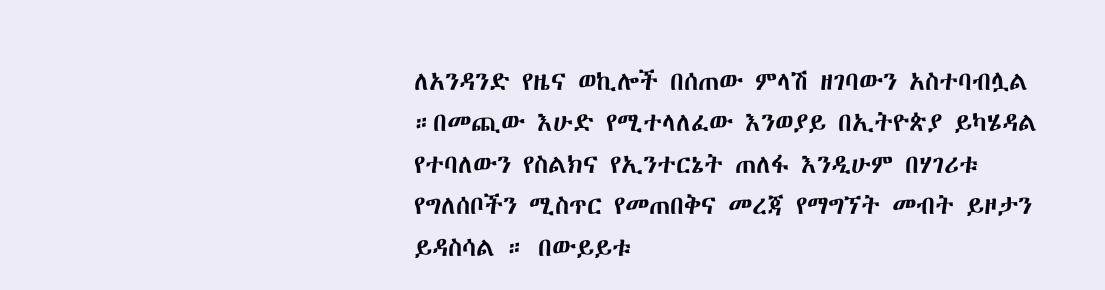ለአንዳንድ የዜና ወኪሎች በሰጠው ምላሽ ዘገባውን አስተባብሏል ።በመጪው እሁድ የሚተላለፈው እንወያይ በኢትዮጵያ ይካሄዳል የተባለውን የስልክና የኢንተርኔት ጠለፋ እንዲሁም በሃገሪቱ የግለሰቦችን ሚስጥር የመጠበቅና መረጃ የማግኘት መብት ይዞታን ይዳስሳል ። በውይይቱ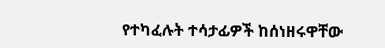የተካፈሉት ተሳታፊዎች ከሰነዘሩዋቸው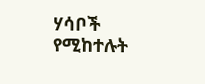ሃሳቦች የሚከተሉት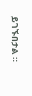ይገኙበታል ።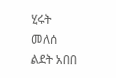ሂሩት መለሰ
ልደት አበበ